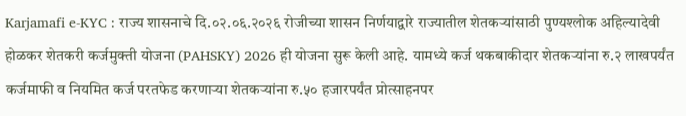Karjamafi e-KYC : राज्य शासनाचे दि.०२.०६.२०२६ रोजीच्या शासन निर्णयाद्वारे राज्यातील शेतकऱ्यांसाठी पुण्यश्लोक अहिल्यादेवी होळकर शेतकरी कर्जमुक्ती योजना (PAHSKY) 2026 ही योजना सुरू केली आहे. यामध्ये कर्ज थकबाकीदार शेतकऱ्यांना रु.२ लाखपर्यंत कर्जमाफी व नियमित कर्ज परतफेड करणाऱ्या शेतकऱ्यांना रु.५० हजारपर्यंत प्रोत्साहनपर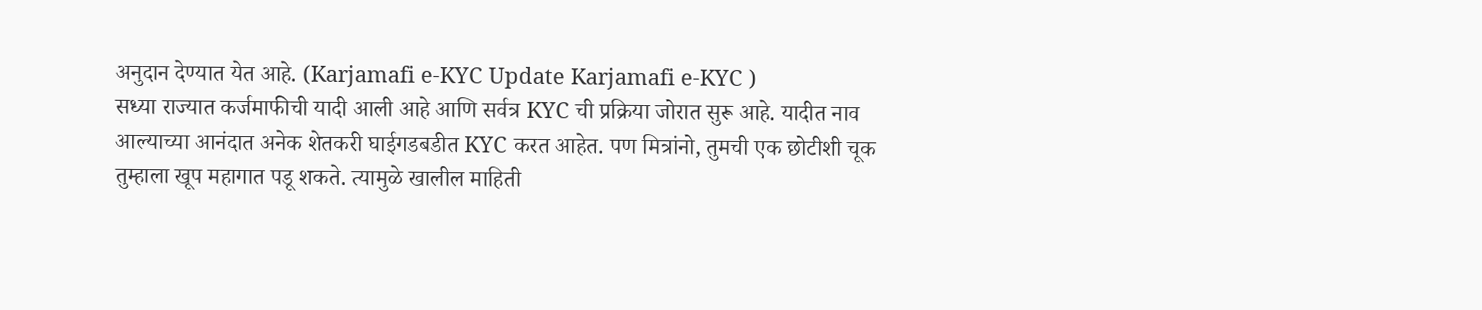अनुदान देण्यात येत आहे. (Karjamafi e-KYC Update Karjamafi e-KYC )
सध्या राज्यात कर्जमाफीची यादी आली आहे आणि सर्वत्र KYC ची प्रक्रिया जोरात सुरू आहे. यादीत नाव आल्याच्या आनंदात अनेक शेतकरी घाईगडबडीत KYC करत आहेत. पण मित्रांनो, तुमची एक छोटीशी चूक तुम्हाला खूप महागात पडू शकते. त्यामुळे खालील माहिती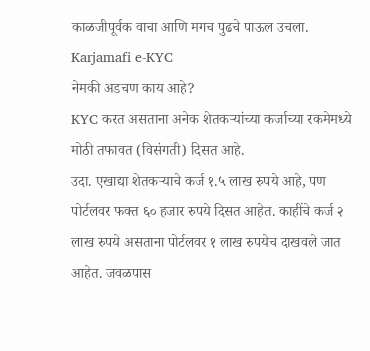काळजीपूर्वक वाचा आणि मगच पुढचे पाऊल उचला. Karjamafi e-KYC
नेमकी अडचण काय आहे?
KYC करत असताना अनेक शेतकऱ्यांच्या कर्जाच्या रकमेमध्ये मोठी तफावत (विसंगती) दिसत आहे.
उदा. एखाद्या शेतकऱ्याचे कर्ज १.५ लाख रुपये आहे, पण पोर्टलवर फक्त ६० हजार रुपये दिसत आहेत. काहींचे कर्ज २ लाख रुपये असताना पोर्टलवर १ लाख रुपयेच दाखवले जात आहेत. जवळपास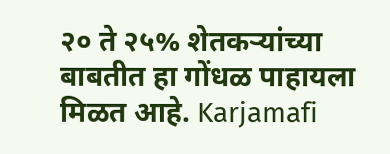२० ते २५% शेतकऱ्यांच्या बाबतीत हा गोंधळ पाहायला मिळत आहे. Karjamafi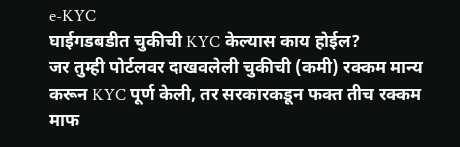e-KYC
घाईगडबडीत चुकीची KYC केल्यास काय होईल?
जर तुम्ही पोर्टलवर दाखवलेली चुकीची (कमी) रक्कम मान्य करून KYC पूर्ण केली, तर सरकारकडून फक्त तीच रक्कम माफ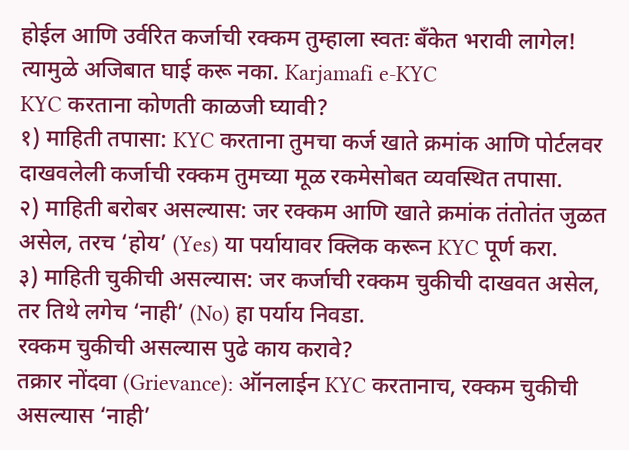होईल आणि उर्वरित कर्जाची रक्कम तुम्हाला स्वतः बँकेत भरावी लागेल! त्यामुळे अजिबात घाई करू नका. Karjamafi e-KYC
KYC करताना कोणती काळजी घ्यावी?
१) माहिती तपासा: KYC करताना तुमचा कर्ज खाते क्रमांक आणि पोर्टलवर दाखवलेली कर्जाची रक्कम तुमच्या मूळ रकमेसोबत व्यवस्थित तपासा.
२) माहिती बरोबर असल्यास: जर रक्कम आणि खाते क्रमांक तंतोतंत जुळत असेल, तरच ‘होय’ (Yes) या पर्यायावर क्लिक करून KYC पूर्ण करा.
३) माहिती चुकीची असल्यास: जर कर्जाची रक्कम चुकीची दाखवत असेल, तर तिथे लगेच ‘नाही’ (No) हा पर्याय निवडा.
रक्कम चुकीची असल्यास पुढे काय करावे?
तक्रार नोंदवा (Grievance): ऑनलाईन KYC करतानाच, रक्कम चुकीची असल्यास ‘नाही’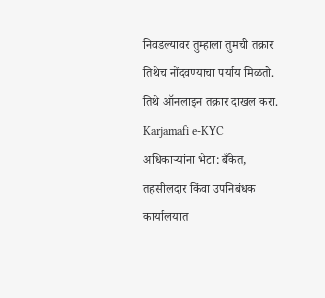निवडल्यावर तुम्हाला तुमची तक्रार तिथेच नोंदवण्याचा पर्याय मिळतो. तिथे ऑनलाइन तक्रार दाखल करा. Karjamafi e-KYC
अधिकाऱ्यांना भेटा: बँकेत, तहसीलदार किंवा उपनिबंधक कार्यालयात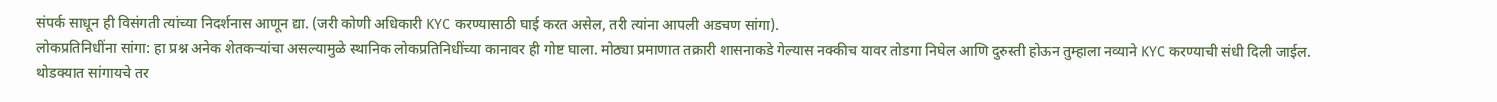संपर्क साधून ही विसंगती त्यांच्या निदर्शनास आणून द्या. (जरी कोणी अधिकारी KYC करण्यासाठी घाई करत असेल, तरी त्यांना आपली अडचण सांगा).
लोकप्रतिनिधींना सांगा: हा प्रश्न अनेक शेतकऱ्यांचा असल्यामुळे स्थानिक लोकप्रतिनिधींच्या कानावर ही गोष्ट घाला. मोठ्या प्रमाणात तक्रारी शासनाकडे गेल्यास नक्कीच यावर तोडगा निघेल आणि दुरुस्ती होऊन तुम्हाला नव्याने KYC करण्याची संधी दिली जाईल.
थोडक्यात सांगायचे तर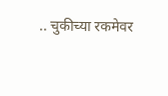.. चुकीच्या रकमेवर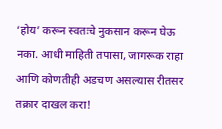‘होय’ करून स्वतःचे नुकसान करून घेऊ नका. आधी माहिती तपासा, जागरूक राहा आणि कोणतीही अडचण असल्यास रीतसर तक्रार दाखल करा!